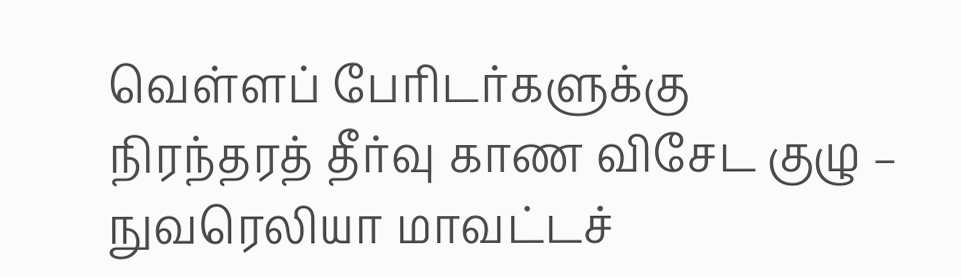வெள்ளப் பேரிடர்களுக்கு நிரந்தரத் தீர்வு காண விசேட குழு – நுவரெலியா மாவட்டச்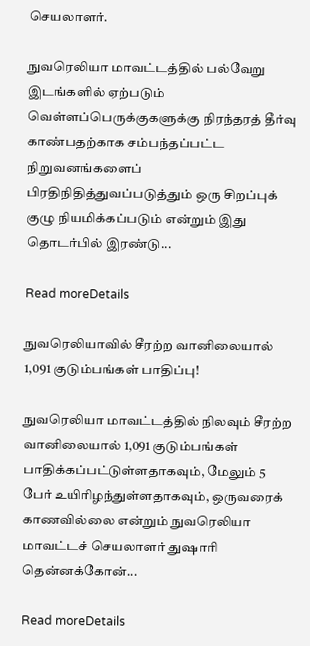செயலாளர்.

நுவரெலியா மாவட்டத்தில் பல்வேறு இடங்களில் ஏற்படும் வெள்ளப்பெருக்குகளுக்கு நிரந்தரத் தீர்வு காண்பதற்காக சம்பந்தப்பட்ட நிறுவனங்களைப் பிரதிநிதித்துவப்படுத்தும் ஒரு சிறப்புக் குழு நியமிக்கப்படும் என்றும் இது தொடர்பில் இரண்டு...

Read moreDetails

நுவரெலியாவில் சீரற்ற வானிலையால் 1,091 குடும்பங்கள் பாதிப்பு!

நுவரெலியா மாவட்டத்தில் நிலவும் சீரற்ற வானிலையால் 1,091 குடும்பங்கள் பாதிக்கப்பட்டுள்ளதாகவும், மேலும் 5 பேர் உயிரிழந்துள்ளதாகவும், ஒருவரைக் காணவில்லை என்றும் நுவரெலியா மாவட்டச் செயலாளர் துஷாரி தென்னக்கோன்...

Read moreDetails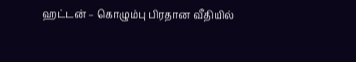ஹட்டன் – கொழும்பு பிரதான வீதியில்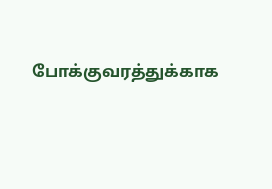போக்குவரத்துக்காக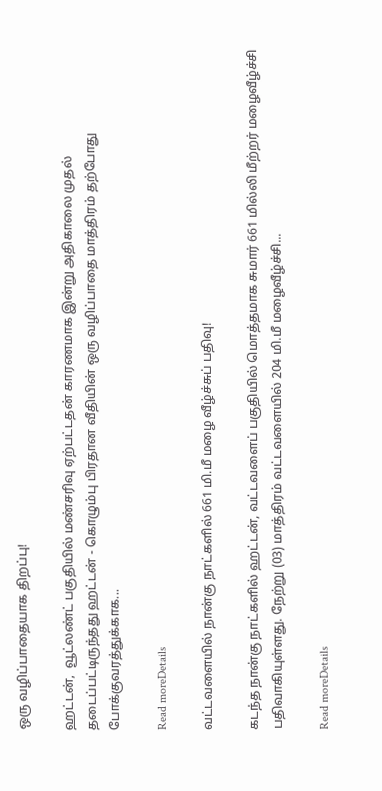ஒரு வழிப்பாதையாக திறப்பு!

ஹட்டன்,  வூட்லண்ட் பகுதியில் மண்சரிவு ஏற்பட்டதன் காரணமாக இன்று அதிகாலை முதல் தடைப்பட்டிருந்தது ஹட்டன் - கொழும்பு பிரதான வீதியின் ஒரு வழிப்பாதை மாத்திரம் தற்போது போக்குவரத்துக்காக...

Read moreDetails

வட்டவளையில் நான்கு நாட்களில் 661 மி.மீ மழை வீழ்ச்சுப் பதிவு!

கடந்த நான்கு நாட்களில் ஹட்டன், வட்டவளைப் பகுதியில் மொத்தமாக சுமார் 661 மில்லி மீற்றர் மழைவீழ்ச்சி பதிவாகியுள்ளது. நேற்று (03) மாத்திரம் வட்டவளையில் 204 மி.மீ மழைவீழ்ச்சி...

Read moreDetails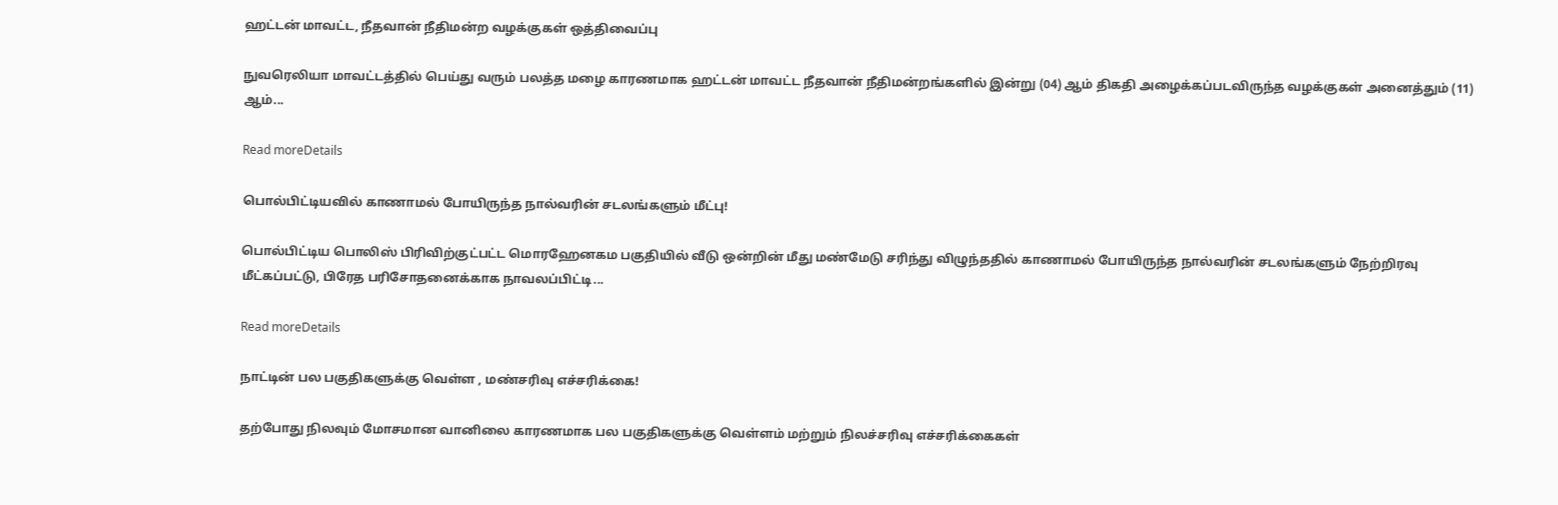ஹட்டன் மாவட்ட, நீதவான் நீதிமன்ற வழக்குகள் ஒத்திவைப்பு

நுவரெலியா மாவட்டத்தில் பெய்து வரும் பலத்த மழை காரணமாக ஹட்டன் மாவட்ட நீதவான் நீதிமன்றங்களில் இன்று (04) ஆம் திகதி அழைக்கப்படவிருந்த வழக்குகள் அனைத்தும் (11) ஆம்...

Read moreDetails

பொல்பிட்டியவில் காணாமல் போயிருந்த நால்வரின் சடலங்களும் மீட்பு!

பொல்பிட்டிய பொலிஸ் பிரிவிற்குட்பட்ட மொரஹேனகம பகுதியில் வீடு ஒன்றின் மீது மண்மேடு சரிந்து விழுந்ததில் காணாமல் போயிருந்த நால்வரின் சடலங்களும் நேற்றிரவு மீட்கப்பட்டு, பிரேத பரிசோதனைக்காக நாவலப்பிட்டி...

Read moreDetails

நாட்டின் பல பகுதிகளுக்கு வெள்ள , மண்சரிவு எச்சரிக்கை!

தற்போது நிலவும் மோசமான வானிலை காரணமாக பல பகுதிகளுக்கு வெள்ளம் மற்றும் நிலச்சரிவு எச்சரிக்கைகள்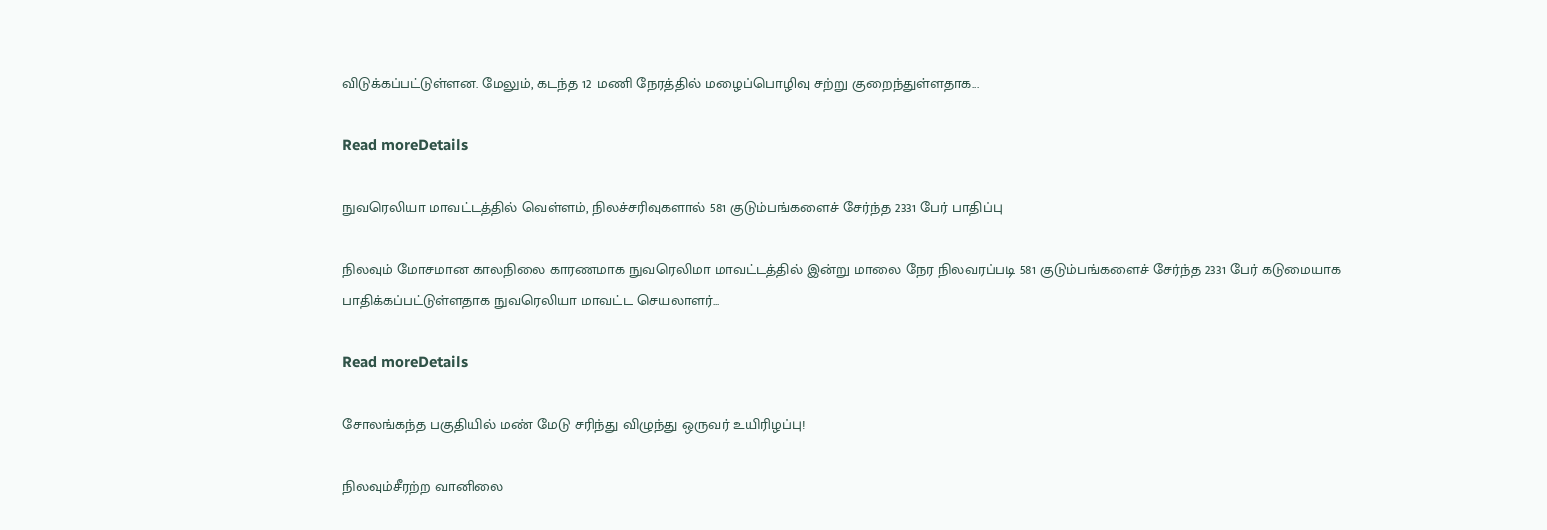விடுக்கப்பட்டுள்ளன. மேலும், கடந்த 12 மணி நேரத்தில் மழைப்பொழிவு சற்று குறைந்துள்ளதாக...

Read moreDetails

நுவரெலியா மாவட்டத்தில் வெள்ளம், நிலச்சரிவுகளால் 581 குடும்பங்களைச் சேர்ந்த 2331 பேர் பாதிப்பு

நிலவும் மோசமான காலநிலை காரணமாக நுவரெலிமா மாவட்டத்தில் இன்று மாலை நேர நிலவரப்படி 581 குடும்பங்களைச் சேர்ந்த 2331 பேர் கடுமையாக பாதிக்கப்பட்டுள்ளதாக நுவரெலியா மாவட்ட செயலாளர்...

Read moreDetails

சோலங்கந்த பகுதியில் மண் மேடு சரிந்து விழுந்து ஒருவர் உயிரிழப்பு!

நிலவும்சீரற்ற வானிலை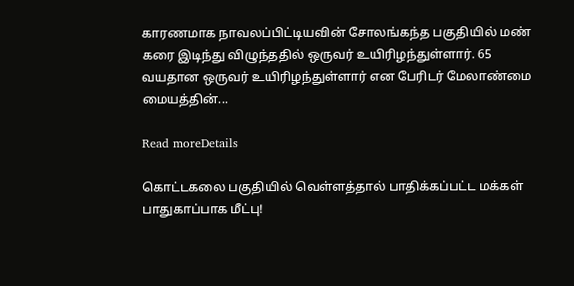காரணமாக நாவலப்பிட்டியவின் சோலங்கந்த பகுதியில் மண் கரை இடிந்து விழுந்ததில் ஒருவர் உயிரிழந்துள்ளார். 65 வயதான ஒருவர் உயிரிழந்துள்ளார் என பேரிடர் மேலாண்மை மையத்தின்...

Read moreDetails

கொட்டகலை பகுதியில் வெள்ளத்தால் பாதிக்கப்பட்ட மக்கள் பாதுகாப்பாக மீட்பு!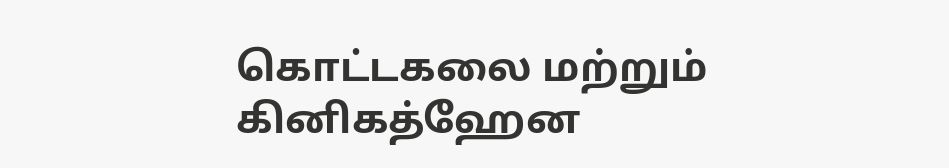கொட்டகலை மற்றும் கினிகத்ஹேன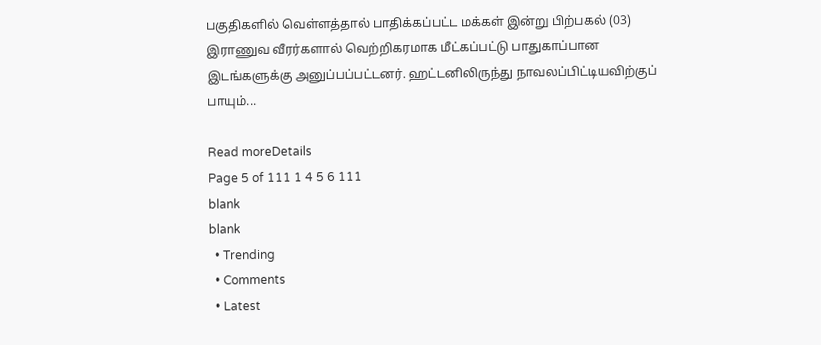பகுதிகளில் வெள்ளத்தால் பாதிக்கப்பட்ட மக்கள் இன்று பிற்பகல் (03) இராணுவ வீரர்களால் வெற்றிகரமாக மீட்கப்பட்டு பாதுகாப்பான இடங்களுக்கு அனுப்பப்பட்டனர். ஹட்டனிலிருந்து நாவலப்பிட்டியவிற்குப் பாயும்...

Read moreDetails
Page 5 of 111 1 4 5 6 111
blank
blank
  • Trending
  • Comments
  • Latest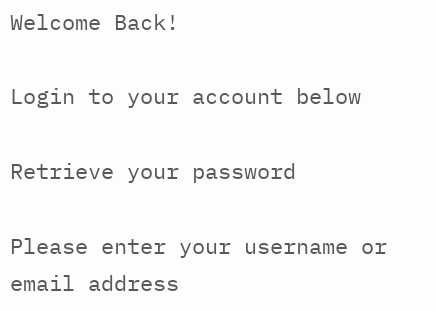Welcome Back!

Login to your account below

Retrieve your password

Please enter your username or email address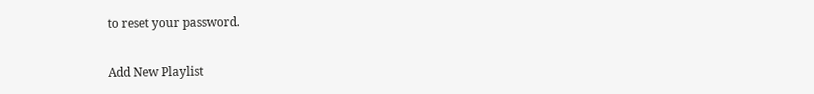to reset your password.

Add New Playlist